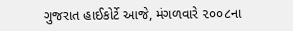ગુજરાત હાઈકોર્ટે આજે, મંગળવારે ૨૦૦૮ના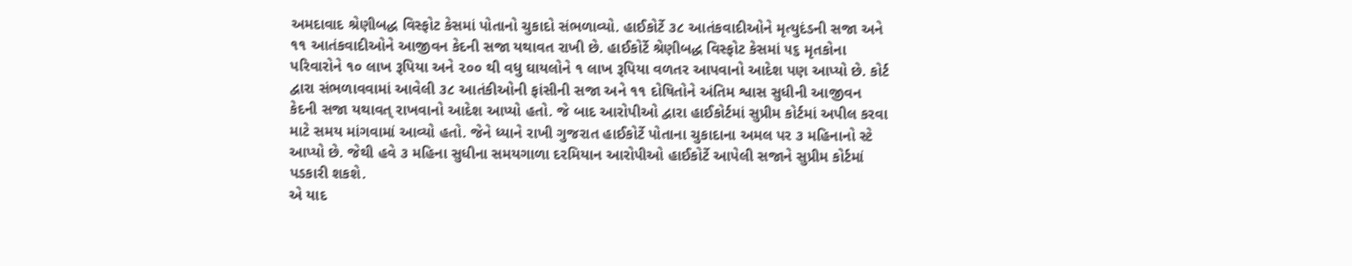અમદાવાદ શ્રેણીબદ્ધ વિસ્ફોટ કેસમાં પોતાનો ચુકાદો સંભળાવ્યો. હાઈકોર્ટે ૩૮ આતંકવાદીઓને મૃત્યુદંડની સજા અને ૧૧ આતંકવાદીઓને આજીવન કેદની સજા યથાવત રાખી છે. હાઈકોર્ટે શ્રેણીબદ્ધ વિસ્ફોટ કેસમાં ૫૬ મૃતકોના પરિવારોને ૧૦ લાખ રૂપિયા અને ૨૦૦ થી વધુ ઘાયલોને ૧ લાખ રૂપિયા વળતર આપવાનો આદેશ પણ આપ્યો છે. કોર્ટ દ્વારા સંભળાવવામાં આવેલી ૩૮ આતંકીઓની ફાંસીની સજા અને ૧૧ દોષિતોને અંતિમ શ્વાસ સુધીની આજીવન કેદની સજા યથાવત્ રાખવાનો આદેશ આપ્યો હતો. જે બાદ આરોપીઓ દ્વારા હાઈકોર્ટમાં સુપ્રીમ કોર્ટમાં અપીલ કરવા માટે સમય માંગવામાં આવ્યો હતો. જેને ધ્યાને રાખી ગુજરાત હાઈકોર્ટે પોતાના ચુકાદાના અમલ પર ૩ મહિનાનો સ્ટે આપ્યો છે. જેથી હવે ૩ મહિના સુધીના સમયગાળા દરમિયાન આરોપીઓ હાઈકોર્ટે આપેલી સજાને સુપ્રીમ કોર્ટમાં પડકારી શકશે.
એ યાદ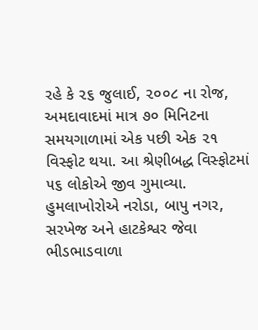રહે કે ૨૬ જુલાઈ, ૨૦૦૮ ના રોજ, અમદાવાદમાં માત્ર ૭૦ મિનિટના સમયગાળામાં એક પછી એક ૨૧ વિસ્ફોટ થયા. આ શ્રેણીબદ્ધ વિસ્ફોટમાં ૫૬ લોકોએ જીવ ગુમાવ્યા. હુમલાખોરોએ નરોડા, બાપુ નગર, સરખેજ અને હાટકેશ્વર જેવા ભીડભાડવાળા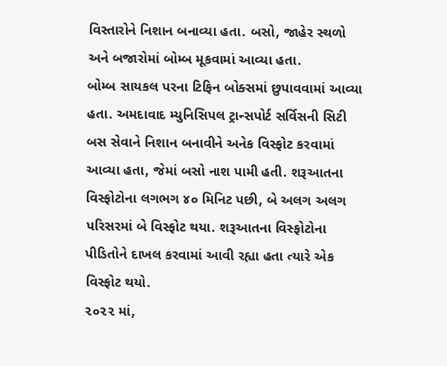વિસ્તારોને નિશાન બનાવ્યા હતા. બસો, જાહેર સ્થળો અને બજારોમાં બોમ્બ મૂકવામાં આવ્યા હતા.
બોમ્બ સાયકલ પરના ટિફિન બોક્સમાં છુપાવવામાં આવ્યા હતા. અમદાવાદ મ્યુનિસિપલ ટ્રાન્સપોર્ટ સર્વિસની સિટી બસ સેવાને નિશાન બનાવીને અનેક વિસ્ફોટ કરવામાં આવ્યા હતા, જેમાં બસો નાશ પામી હતી. શરૂઆતના વિસ્ફોટોના લગભગ ૪૦ મિનિટ પછી, બે અલગ અલગ પરિસરમાં બે વિસ્ફોટ થયા. શરૂઆતના વિસ્ફોટોના પીડિતોને દાખલ કરવામાં આવી રહ્યા હતા ત્યારે એક વિસ્ફોટ થયો.
૨૦૨૨ માં,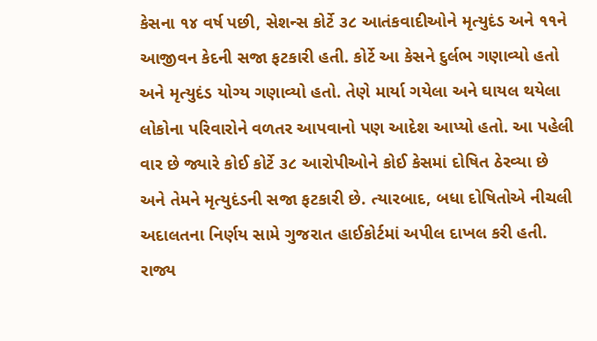કેસના ૧૪ વર્ષ પછી, સેશન્સ કોર્ટે ૩૮ આતંકવાદીઓને મૃત્યુદંડ અને ૧૧ને આજીવન કેદની સજા ફટકારી હતી. કોર્ટે આ કેસને દુર્લભ ગણાવ્યો હતો અને મૃત્યુદંડ યોગ્ય ગણાવ્યો હતો. તેણે માર્યા ગયેલા અને ઘાયલ થયેલા લોકોના પરિવારોને વળતર આપવાનો પણ આદેશ આપ્યો હતો. આ પહેલી વાર છે જ્યારે કોઈ કોર્ટે ૩૮ આરોપીઓને કોઈ કેસમાં દોષિત ઠેરવ્યા છે અને તેમને મૃત્યુદંડની સજા ફટકારી છે. ત્યારબાદ, બધા દોષિતોએ નીચલી અદાલતના નિર્ણય સામે ગુજરાત હાઈકોર્ટમાં અપીલ દાખલ કરી હતી. રાજ્ય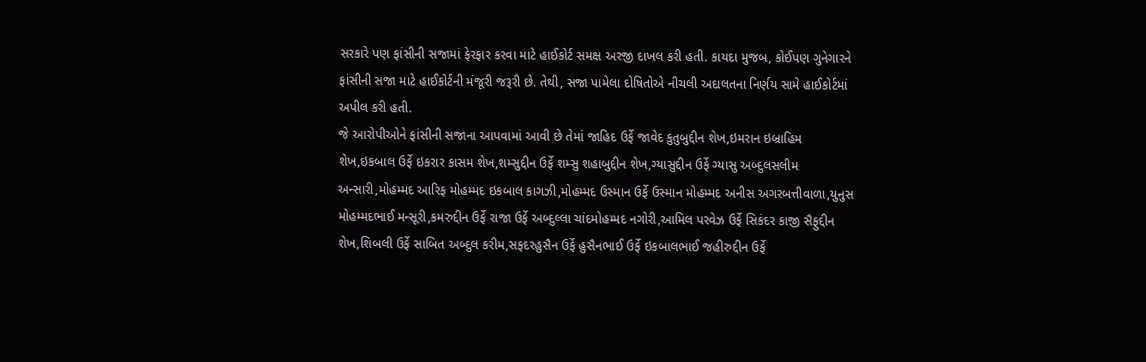સરકારે પણ ફાંસીની સજામાં ફેરફાર કરવા માટે હાઈકોર્ટ સમક્ષ અરજી દાખલ કરી હતી. કાયદા મુજબ, કોઈપણ ગુનેગારને ફાંસીની સજા માટે હાઈકોર્ટની મંજૂરી જરૂરી છે. તેથી, સજા પામેલા દોષિતોએ નીચલી અદાલતના નિર્ણય સામે હાઈકોર્ટમાં અપીલ કરી હતી.
જે આરોપીઓને ફાંસીની સજાના આપવામાં આવી છે તેમાં જાહિદ ઉર્ફે જાવેદ કુતુબુદ્દીન શેખ,ઇમરાન ઇબ્રાહિમ શેખ,ઇકબાલ ઉર્ફે ઇકરાર કાસમ શેખ,શમ્સુદ્દીન ઉર્ફે શમ્સુ શહાબુદ્દીન શેખ,ગ્યાસુદ્દીન ઉર્ફે ગ્યાસુ અબ્દુલસલીમ અન્સારી,મોહમ્મદ આરિફ મોહમ્મદ ઇકબાલ કાગઝી,મોહમ્મદ ઉસ્માન ઉર્ફે ઉસ્માન મોહમ્મદ અનીસ અગરબત્તીવાળા,યુનુસ મોહમ્મદભાઈ મન્સૂરી,કમરુદ્દીન ઉર્ફે રાજા ઉર્ફે અબ્દુલ્લા ચાંદમોહમ્મદ નગોરી,આમિલ પરવેઝ ઉર્ફે સિકંદર કાજી સૈફુદ્દીન શેખ,શિબલી ઉર્ફે સાબિત અબ્દુલ કરીમ,સફદરહુસૈન ઉર્ફે હુસૈનભાઈ ઉર્ફે ઇકબાલભાઈ જહીરુદ્દીન ઉર્ફે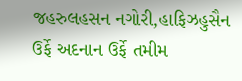જહરુલહસન નગોરી,હાફિઝહુસૈન ઉર્ફે અદનાન ઉર્ફે તમીમ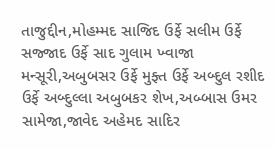તાજુદ્દીન,મોહમ્મદ સાજિદ ઉર્ફે સલીમ ઉર્ફે સજ્જાદ ઉર્ફે સાદ ગુલામ ખ્વાજા મન્સૂરી,અબુબસર ઉર્ફે મુફ્ત ઉર્ફે અબ્દુલ રશીદ ઉર્ફે અબ્દુલ્લા અબુબકર શેખ,અબ્બાસ ઉમર સામેજા,જાવેદ અહેમદ સાદિર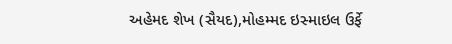અહેમદ શેખ (સૈયદ),મોહમ્મદ ઇસ્માઇલ ઉર્ફે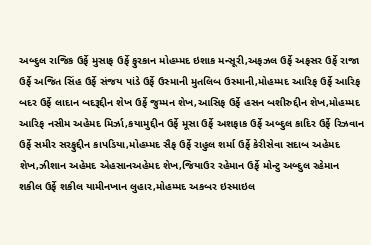અબ્દુલ રાજિક ઉર્ફે મુસાફ ઉર્ફે ફુરકાન મોહમ્મદ ઇશાક મન્સૂરી,અફઝલ ઉર્ફે અફસર ઉર્ફે રાજા ઉર્ફે અજિત સિંહ ઉર્ફે સંજય પાંડે ઉર્ફે ઉસ્માની મુતલિબ ઉસ્માની,મોહમ્મદ આરિફ ઉર્ફે આરિફ બદર ઉર્ફે લાદાન બદરૂદ્દીન શેખ ઉર્ફે જુમ્મન શેખ,આસિફ ઉર્ફે હસન બશીરુદ્દીન શેખ,મોહમ્મદ આરિફ નસીમ અહેમદ મિર્ઝા,કયામુદ્દીન ઉર્ફે મૂસા ઉર્ફે અશફાક ઉર્ફે અબ્દુલ કાદિર ઉર્ફે રિઝવાન ઉર્ફે સમીર સરફુદ્દીન કાપડિયા,મોહમ્મદ સૈફ ઉર્ફે રાહુલ શર્મા ઉર્ફે કેરીસેવા સદાબ અહેમદ શેખ,ઝીશાન અહેમદ એહસાનઅહેમદ શેખ,જિયાઉર રહેમાન ઉર્ફે મોન્ટુ અબ્દુલ રહેમાન શકીલ ઉર્ફે શકીલ યામીનખાન લુહાર,મોહમ્મદ અકબર ઇસ્માઇલ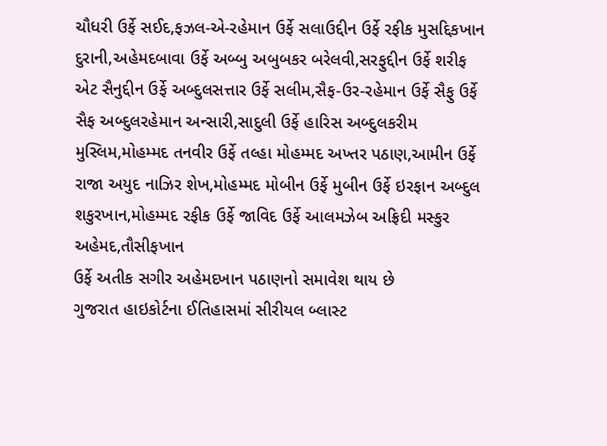ચૌધરી ઉર્ફે સઈદ,ફઝલ-એ-રહેમાન ઉર્ફે સલાઉદ્દીન ઉર્ફે રફીક મુસદ્દિકખાન દુરાની,અહેમદબાવા ઉર્ફે અબ્બુ અબુબકર બરેલવી,સરફુદ્દીન ઉર્ફે શરીફ એટ સૈનુદ્દીન ઉર્ફે અબ્દુલસત્તાર ઉર્ફે સલીમ,સૈફ-ઉર-રહેમાન ઉર્ફે સૈફુ ઉર્ફે સૈફ અબ્દુલરહેમાન અન્સારી,સાદુલી ઉર્ફે હારિસ અબ્દુલકરીમ મુસ્લિમ,મોહમ્મદ તનવીર ઉર્ફે તલ્હા મોહમ્મદ અખ્તર પઠાણ,આમીન ઉર્ફે રાજા અયુદ નાઝિર શેખ,મોહમ્મદ મોબીન ઉર્ફે મુબીન ઉર્ફે ઇરફાન અબ્દુલ શકુરખાન,મોહમ્મદ રફીક ઉર્ફે જાવિદ ઉર્ફે આલમઝેબ અફ્રિદી મસ્કુર અહેમદ,તૌસીફખાન
ઉર્ફે અતીક સગીર અહેમદખાન પઠાણનો સમાવેશ થાય છે
ગુજરાત હાઇકોર્ટના ઈતિહાસમાં સીરીયલ બ્લાસ્ટ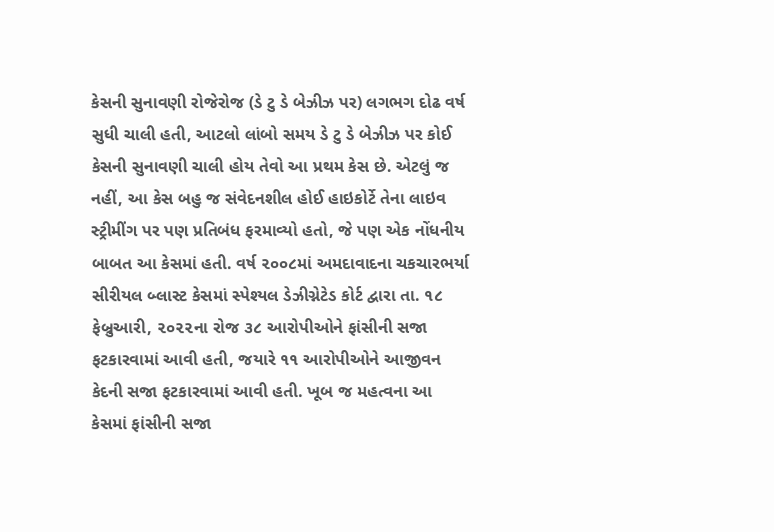કેસની સુનાવણી રોજેરોજ (ડે ટુ ડે બેઝીઝ પર) લગભગ દોઢ વર્ષ સુધી ચાલી હતી, આટલો લાંબો સમય ડે ટુ ડે બેઝીઝ પર કોઈ કેસની સુનાવણી ચાલી હોય તેવો આ પ્રથમ કેસ છે. એટલું જ નહીં, આ કેસ બહુ જ સંવેદનશીલ હોઈ હાઇકોર્ટે તેના લાઇવ સ્ટ્રીમીંગ પર પણ પ્રતિબંધ ફરમાવ્યો હતો, જે પણ એક નોંધનીય બાબત આ કેસમાં હતી. વર્ષ ૨૦૦૮માં અમદાવાદના ચકચારભર્યા સીરીયલ બ્લાસ્ટ કેસમાં સ્પેશ્યલ ડેઝીગ્નેટેડ કોર્ટ દ્વારા તા. ૧૮ ફેબ્રુઆરી, ૨૦૨૨ના રોજ ૩૮ આરોપીઓને ફાંસીની સજા ફટકારવામાં આવી હતી, જયારે ૧૧ આરોપીઓને આજીવન કેદની સજા ફટકારવામાં આવી હતી. ખૂબ જ મહત્વના આ કેસમાં ફાંસીની સજા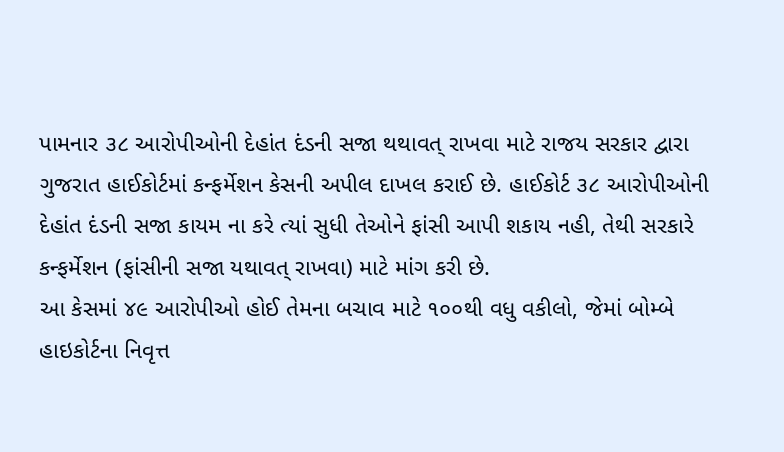પામનાર ૩૮ આરોપીઓની દેહાંત દંડની સજા થથાવત્ રાખવા માટે રાજય સરકાર દ્વારા ગુજરાત હાઈકોર્ટમાં કન્ફર્મેશન કેસની અપીલ દાખલ કરાઈ છે. હાઈકોર્ટ ૩૮ આરોપીઓની દેહાંત દંડની સજા કાયમ ના કરે ત્યાં સુધી તેઓને ફાંસી આપી શકાય નહી, તેથી સરકારે કન્ફર્મેશન (ફાંસીની સજા યથાવત્ રાખવા) માટે માંગ કરી છે.
આ કેસમાં ૪૯ આરોપીઓ હોઈ તેમના બચાવ માટે ૧૦૦થી વધુ વકીલો, જેમાં બોમ્બે હાઇકોર્ટના નિવૃત્ત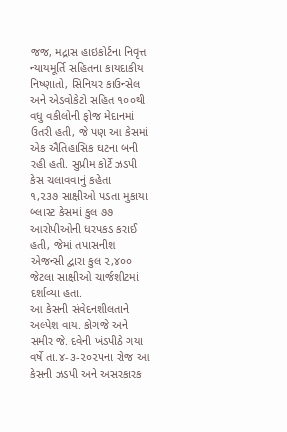જજ, મદ્રાસ હાઇકોર્ટના નિવૃત્ત ન્યાયમૂર્તિ સહિતના કાયદાકીય નિષ્ણાતો, સિનિયર કાઉન્સેલ અને એડવોકેટો સહિત ૧૦૦થી વધુ વકીલોની ફોજ મેદાનમાં ઉતરી હતી, જે પણ આ કેસમાં એક ઐતિહાસિક ઘટના બની રહી હતી. સુપ્રીમ કોર્ટે ઝડપી કેસ ચલાવવાનું કહેતા
૧,૨૩૭ સાક્ષીઓ પડતા મુકાયા બ્લાસ્ટ કેસમાં કુલ ૭૭ આરોપીઓની ધરપકડ કરાઈ હતી, જેમાં તપાસનીશ એજન્સી દ્વારા કુલ ૨,૪૦૦ જેટલા સાક્ષીઓ ચાર્જશીટમાં દર્શાવ્યા હતા.
આ કેસની સંવેદનશીલતાને અલ્પેશ વાય. કોગજે અને સમીર જે. દવેની ખંડપીઠે ગયા વર્ષે તા.૪-૩-૨૦૨૫ના રોજ આ કેસની ઝડપી અને અસરકારક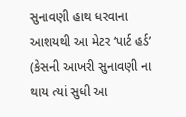સુનાવણી હાથ ધરવાના આશયથી આ મેટર ‘પાર્ટ હર્ડ’ (કેસની આખરી સુનાવણી ના થાય ત્યાં સુધી આ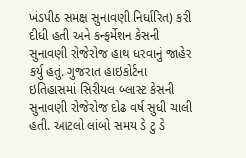ખંડપીઠ સમક્ષ સુનાવણી નિર્ધારિત) કરી દીધી હતી અને કન્ફર્મેશન કેસની સુનાવણી રોજેરોજ હાથ ધરવાનું જાહેર કર્યુ હતું. ગુજરાત હાઇકોર્ટના ઇતિહાસમાં સિરીયલ બ્લાસ્ટ કેસની સુનાવણી રોજેરોજ દોઢ વર્ષ સુધી ચાલી હતી. આટલો લાંબો સમય ડે ટુ ડે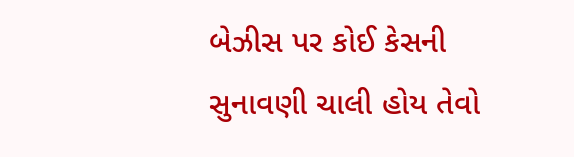બેઝીસ પર કોઈ કેસની સુનાવણી ચાલી હોય તેવો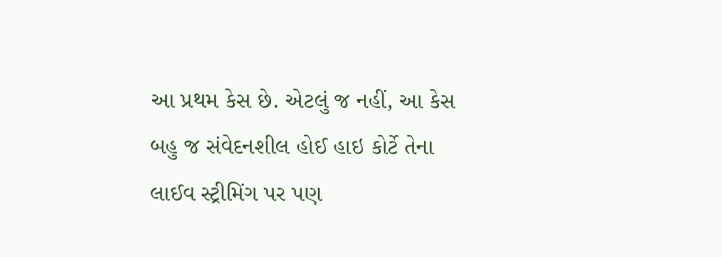આ પ્રથમ કેસ છે. એટલું જ નહીં, આ કેસ બહુ જ સંવેદનશીલ હોઈ હાઇ કોર્ટે તેના લાઈવ સ્ટ્રીમિંગ પર પણ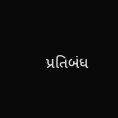પ્રતિબંધ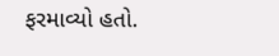ફરમાવ્યો હતો.